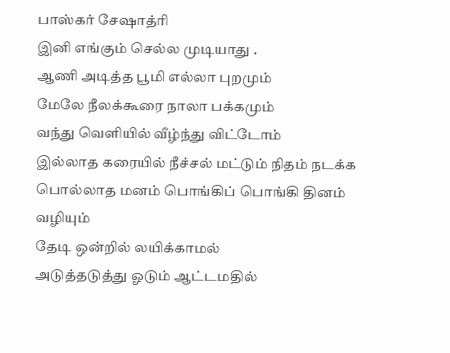பாஸ்கர் சேஷாத்ரி
இனி எங்கும் செல்ல முடியாது .
ஆணி அடித்த பூமி எல்லா புறமும்
மேலே நீலக்கூரை நாலா பக்கமும்
வந்து வெளியில் வீழ்ந்து விட்டோம்
இல்லாத கரையில் நீச்சல் மட்டும் நிதம் நடக்க
பொல்லாத மனம் பொங்கிப் பொங்கி தினம் வழியும்
தேடி ஒன்றில் லயிக்காமல்
அடுத்தடுத்து ஓடும் ஆட்டமதில்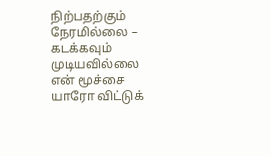நிற்பதற்கும் நேரமில்லை – கடக்கவும் முடியவில்லை
என் மூச்சை யாரோ விட்டுக்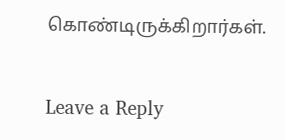கொண்டிருக்கிறார்கள்.


Leave a Reply